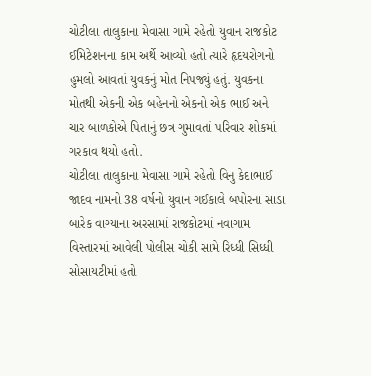ચોટીલા તાલુકાના મેવાસા ગામે રહેતો યુવાન રાજકોટ ઈમિટેશનના કામ અર્થે આવ્યો હતો ત્યારે હૃદયરોગનો હુમલો આવતાં યુવકનું મોત નિપજ્યું હતું. યુવકના મોતથી એકની એક બહેનનો એકનો એક ભાઈ અને ચાર બાળકોએ પિતાનું છત્ર ગુમાવતાં પરિવાર શોકમાં ગરકાવ થયો હતો.
ચોટીલા તાલુકાના મેવાસા ગામે રહેતો વિનુ કેદાભાઈ જાદવ નામનો 38 વર્ષનો યુવાન ગઈકાલે બપોરના સાડા બારેક વાગ્યાના અરસામાં રાજકોટમાં નવાગામ વિસ્તારમાં આવેલી પોલીસ ચોકી સામે રિધ્ધી સિધ્ધી સોસાયટીમાં હતો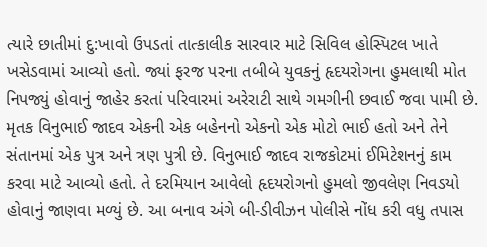ત્યારે છાતીમાં દુ:ખાવો ઉપડતાં તાત્કાલીક સારવાર માટે સિવિલ હોસ્પિટલ ખાતે ખસેડવામાં આવ્યો હતો. જ્યાં ફરજ પરના તબીબે યુવકનું હૃદયરોગના હુમલાથી મોત નિપજ્યું હોવાનું જાહેર કરતાં પરિવારમાં અરેરાટી સાથે ગમગીની છવાઈ જવા પામી છે.
મૃતક વિનુભાઈ જાદવ એકની એક બહેનનો એકનો એક મોટો ભાઈ હતો અને તેને સંતાનમાં એક પુત્ર અને ત્રણ પુત્રી છે. વિનુભાઈ જાદવ રાજકોટમાં ઈમિટેશનનું કામ કરવા માટે આવ્યો હતો. તે દરમિયાન આવેલો હૃદયરોગનો હુમલો જીવલેણ નિવડયો હોવાનું જાણવા મળ્યું છે. આ બનાવ અંગે બી-ડીવીઝન પોલીસે નોંધ કરી વધુ તપાસ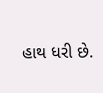હાથ ધરી છે.